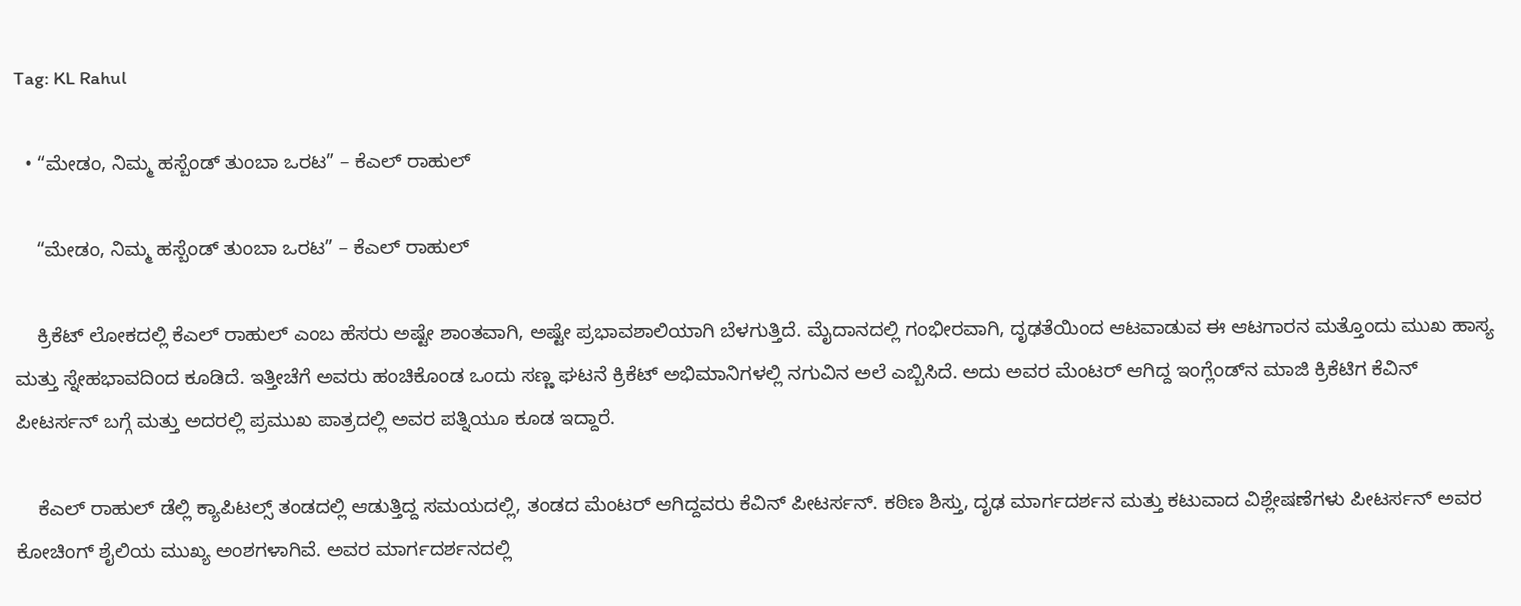Tag: KL Rahul

  • “ಮೇಡಂ, ನಿಮ್ಮ ಹಸ್ಬೆಂಡ್ ತುಂಬಾ ಒರಟ” – ಕೆಎಲ್ ರಾಹುಲ್

    “ಮೇಡಂ, ನಿಮ್ಮ ಹಸ್ಬೆಂಡ್ ತುಂಬಾ ಒರಟ” – ಕೆಎಲ್ ರಾಹುಲ್

    ಕ್ರಿಕೆಟ್ ಲೋಕದಲ್ಲಿ ಕೆಎಲ್ ರಾಹುಲ್ ಎಂಬ ಹೆಸರು ಅಷ್ಟೇ ಶಾಂತವಾಗಿ, ಅಷ್ಟೇ ಪ್ರಭಾವಶಾಲಿಯಾಗಿ ಬೆಳಗುತ್ತಿದೆ. ಮೈದಾನದಲ್ಲಿ ಗಂಭೀರವಾಗಿ, ದೃಢತೆಯಿಂದ ಆಟವಾಡುವ ಈ ಆಟಗಾರನ ಮತ್ತೊಂದು ಮುಖ ಹಾಸ್ಯ ಮತ್ತು ಸ್ನೇಹಭಾವದಿಂದ ಕೂಡಿದೆ. ಇತ್ತೀಚೆಗೆ ಅವರು ಹಂಚಿಕೊಂಡ ಒಂದು ಸಣ್ಣ ಘಟನೆ ಕ್ರಿಕೆಟ್ ಅಭಿಮಾನಿಗಳಲ್ಲಿ ನಗುವಿನ ಅಲೆ ಎಬ್ಬಿಸಿದೆ. ಅದು ಅವರ ಮೆಂಟರ್ ಆಗಿದ್ದ ಇಂಗ್ಲೆಂಡ್‌ನ ಮಾಜಿ ಕ್ರಿಕೆಟಿಗ ಕೆವಿನ್ ಪೀಟರ್ಸನ್ ಬಗ್ಗೆ ಮತ್ತು ಅದರಲ್ಲಿ ಪ್ರಮುಖ ಪಾತ್ರದಲ್ಲಿ ಅವರ ಪತ್ನಿಯೂ ಕೂಡ ಇದ್ದಾರೆ.

    ಕೆಎಲ್ ರಾಹುಲ್ ಡೆಲ್ಲಿ ಕ್ಯಾಪಿಟಲ್ಸ್ ತಂಡದಲ್ಲಿ ಆಡುತ್ತಿದ್ದ ಸಮಯದಲ್ಲಿ, ತಂಡದ ಮೆಂಟರ್ ಆಗಿದ್ದವರು ಕೆವಿನ್ ಪೀಟರ್ಸನ್. ಕಠಿಣ ಶಿಸ್ತು, ದೃಢ ಮಾರ್ಗದರ್ಶನ ಮತ್ತು ಕಟುವಾದ ವಿಶ್ಲೇಷಣೆಗಳು ಪೀಟರ್ಸನ್ ಅವರ ಕೋಚಿಂಗ್ ಶೈಲಿಯ ಮುಖ್ಯ ಅಂಶಗಳಾಗಿವೆ. ಅವರ ಮಾರ್ಗದರ್ಶನದಲ್ಲಿ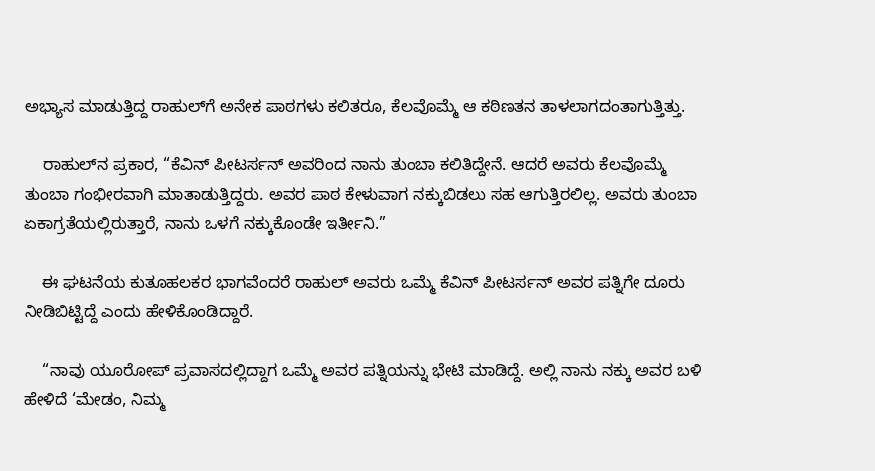ಅಭ್ಯಾಸ ಮಾಡುತ್ತಿದ್ದ ರಾಹುಲ್‌ಗೆ ಅನೇಕ ಪಾಠಗಳು ಕಲಿತರೂ, ಕೆಲವೊಮ್ಮೆ ಆ ಕಠಿಣತನ ತಾಳಲಾಗದಂತಾಗುತ್ತಿತ್ತು.

    ರಾಹುಲ್‌ನ ಪ್ರಕಾರ, “ಕೆವಿನ್ ಪೀಟರ್ಸನ್ ಅವರಿಂದ ನಾನು ತುಂಬಾ ಕಲಿತಿದ್ದೇನೆ. ಆದರೆ ಅವರು ಕೆಲವೊಮ್ಮೆ ತುಂಬಾ ಗಂಭೀರವಾಗಿ ಮಾತಾಡುತ್ತಿದ್ದರು. ಅವರ ಪಾಠ ಕೇಳುವಾಗ ನಕ್ಕುಬಿಡಲು ಸಹ ಆಗುತ್ತಿರಲಿಲ್ಲ. ಅವರು ತುಂಬಾ ಏಕಾಗ್ರತೆಯಲ್ಲಿರುತ್ತಾರೆ, ನಾನು ಒಳಗೆ ನಕ್ಕುಕೊಂಡೇ ಇರ್ತೀನಿ.”

    ಈ ಘಟನೆಯ ಕುತೂಹಲಕರ ಭಾಗವೆಂದರೆ ರಾಹುಲ್ ಅವರು ಒಮ್ಮೆ ಕೆವಿನ್ ಪೀಟರ್ಸನ್ ಅವರ ಪತ್ನಿಗೇ ದೂರು ನೀಡಿಬಿಟ್ಟಿದ್ದೆ ಎಂದು ಹೇಳಿಕೊಂಡಿದ್ದಾರೆ.

    “ನಾವು ಯೂರೋಪ್ ಪ್ರವಾಸದಲ್ಲಿದ್ದಾಗ ಒಮ್ಮೆ ಅವರ ಪತ್ನಿಯನ್ನು ಭೇಟಿ ಮಾಡಿದ್ದೆ. ಅಲ್ಲಿ ನಾನು ನಕ್ಕು ಅವರ ಬಳಿ ಹೇಳಿದೆ ‘ಮೇಡಂ, ನಿಮ್ಮ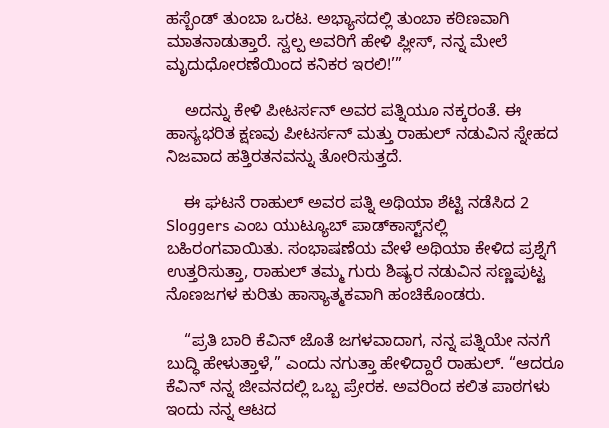ಹಸ್ಬೆಂಡ್ ತುಂಬಾ ಒರಟ. ಅಭ್ಯಾಸದಲ್ಲಿ ತುಂಬಾ ಕಠಿಣವಾಗಿ ಮಾತನಾಡುತ್ತಾರೆ. ಸ್ವಲ್ಪ ಅವರಿಗೆ ಹೇಳಿ ಪ್ಲೀಸ್, ನನ್ನ ಮೇಲೆ ಮೃದುಧೋರಣೆಯಿಂದ ಕನಿಕರ ಇರಲಿ!’”

    ಅದನ್ನು ಕೇಳಿ ಪೀಟರ್ಸನ್ ಅವರ ಪತ್ನಿಯೂ ನಕ್ಕರಂತೆ. ಈ ಹಾಸ್ಯಭರಿತ ಕ್ಷಣವು ಪೀಟರ್ಸನ್ ಮತ್ತು ರಾಹುಲ್ ನಡುವಿನ ಸ್ನೇಹದ ನಿಜವಾದ ಹತ್ತಿರತನವನ್ನು ತೋರಿಸುತ್ತದೆ.

    ಈ ಘಟನೆ ರಾಹುಲ್ ಅವರ ಪತ್ನಿ ಅಥಿಯಾ ಶೆಟ್ಟಿ ನಡೆಸಿದ 2 Sloggers ಎಂಬ ಯುಟ್ಯೂಬ್ ಪಾಡ್‌ಕಾಸ್ಟ್‌ನಲ್ಲಿ ಬಹಿರಂಗವಾಯಿತು. ಸಂಭಾಷಣೆಯ ವೇಳೆ ಅಥಿಯಾ ಕೇಳಿದ ಪ್ರಶ್ನೆಗೆ ಉತ್ತರಿಸುತ್ತಾ, ರಾಹುಲ್ ತಮ್ಮ ಗುರು ಶಿಷ್ಯರ ನಡುವಿನ ಸಣ್ಣಪುಟ್ಟ ನೊಣಜಗಳ ಕುರಿತು ಹಾಸ್ಯಾತ್ಮಕವಾಗಿ ಹಂಚಿಕೊಂಡರು.

    “ಪ್ರತಿ ಬಾರಿ ಕೆವಿನ್ ಜೊತೆ ಜಗಳವಾದಾಗ, ನನ್ನ ಪತ್ನಿಯೇ ನನಗೆ ಬುದ್ಧಿ ಹೇಳುತ್ತಾಳೆ,” ಎಂದು ನಗುತ್ತಾ ಹೇಳಿದ್ದಾರೆ ರಾಹುಲ್. “ಆದರೂ ಕೆವಿನ್ ನನ್ನ ಜೀವನದಲ್ಲಿ ಒಬ್ಬ ಪ್ರೇರಕ. ಅವರಿಂದ ಕಲಿತ ಪಾಠಗಳು ಇಂದು ನನ್ನ ಆಟದ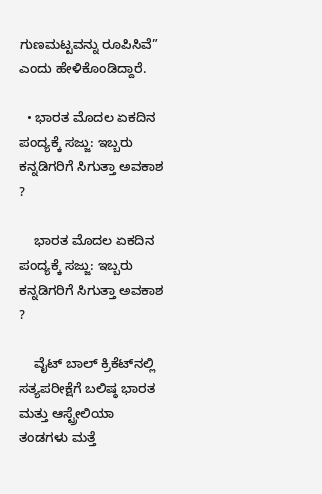ಗುಣಮಟ್ಟವನ್ನು ರೂಪಿಸಿವೆ” ಎಂದು ಹೇಳಿಕೊಂಡಿದ್ದಾರೆ.

  • ಭಾರತ ಮೊದಲ ಏಕದಿನ ಪಂದ್ಯಕ್ಕೆ ಸಜ್ಜು: ಇಬ್ಬರು ಕನ್ನಡಿಗರಿಗೆ ಸಿಗುತ್ತಾ ಅವಕಾಶ ?

    ಭಾರತ ಮೊದಲ ಏಕದಿನ ಪಂದ್ಯಕ್ಕೆ ಸಜ್ಜು: ಇಬ್ಬರು ಕನ್ನಡಿಗರಿಗೆ ಸಿಗುತ್ತಾ ಅವಕಾಶ ?

    ವೈಟ್ ಬಾಲ್ ಕ್ರಿಕೆಟ್‌ನಲ್ಲಿ ಸತ್ಯಪರೀಕ್ಷೆಗೆ ಬಲಿಷ್ಠ ಭಾರತ ಮತ್ತು ಆಸ್ಟ್ರೇಲಿಯಾ ತಂಡಗಳು ಮತ್ತೆ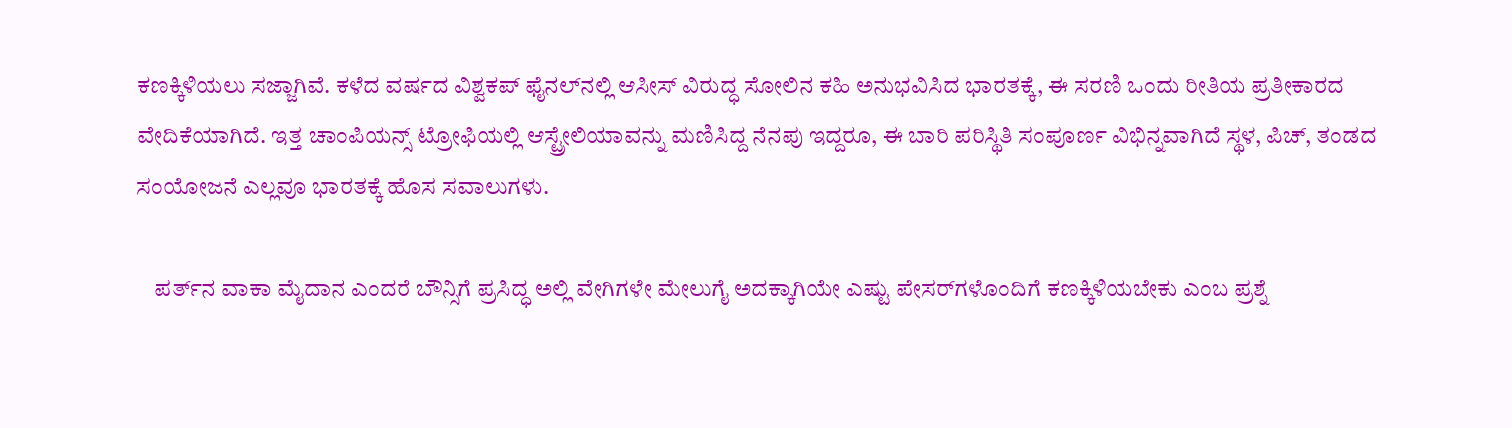ಕಣಕ್ಕಿಳಿಯಲು ಸಜ್ಜಾಗಿವೆ. ಕಳೆದ ವರ್ಷದ ವಿಶ್ವಕಪ್ ಫೈನಲ್‌ನಲ್ಲಿ ಆಸೀಸ್ ವಿರುದ್ಧ ಸೋಲಿನ ಕಹಿ ಅನುಭವಿಸಿದ ಭಾರತಕ್ಕೆ, ಈ ಸರಣಿ ಒಂದು ರೀತಿಯ ಪ್ರತೀಕಾರದ ವೇದಿಕೆಯಾಗಿದೆ. ಇತ್ತ ಚಾಂಪಿಯನ್ಸ್ ಟ್ರೋಫಿಯಲ್ಲಿ ಆಸ್ಟ್ರೇಲಿಯಾವನ್ನು ಮಣಿಸಿದ್ದ ನೆನಪು ಇದ್ದರೂ, ಈ ಬಾರಿ ಪರಿಸ್ಥಿತಿ ಸಂಪೂರ್ಣ ವಿಭಿನ್ನವಾಗಿದೆ ಸ್ಥಳ, ಪಿಚ್, ತಂಡದ ಸಂಯೋಜನೆ ಎಲ್ಲವೂ ಭಾರತಕ್ಕೆ ಹೊಸ ಸವಾಲುಗಳು.

    ಪರ್ತ್‌ನ ವಾಕಾ ಮೈದಾನ ಎಂದರೆ ಬೌನ್ಸಿಗೆ ಪ್ರಸಿದ್ಧ ಅಲ್ಲಿ ವೇಗಿಗಳೇ ಮೇಲುಗೈ ಅದಕ್ಕಾಗಿಯೇ ಎಷ್ಟು ಪೇಸರ್‌ಗಳೊಂದಿಗೆ ಕಣಕ್ಕಿಳಿಯಬೇಕು ಎಂಬ ಪ್ರಶ್ನೆ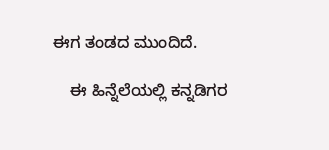ಈಗ ತಂಡದ ಮುಂದಿದೆ.

    ಈ ಹಿನ್ನೆಲೆಯಲ್ಲಿ ಕನ್ನಡಿಗರ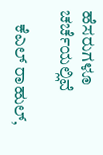ಹೆಸರುಗಳೂ ಚರ್ಚೆಯಲ್ಲಿವೆ

    ಕೆಎಲ್ ರಾಹುಲ್,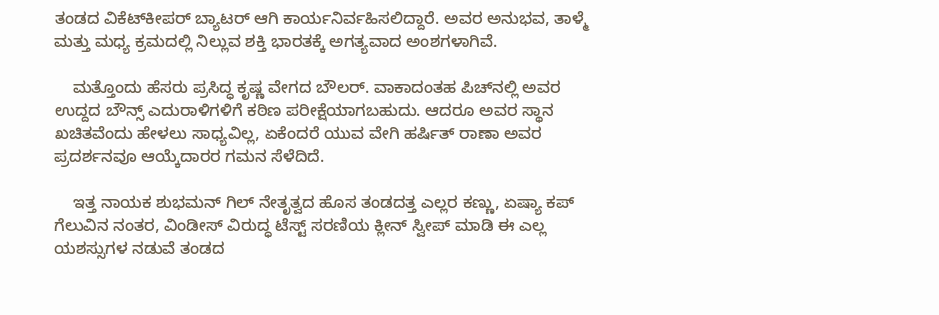ತಂಡದ ವಿಕೆಟ್‌ಕೀಪರ್ ಬ್ಯಾಟರ್ ಆಗಿ ಕಾರ್ಯನಿರ್ವಹಿಸಲಿದ್ದಾರೆ. ಅವರ ಅನುಭವ, ತಾಳ್ಮೆ ಮತ್ತು ಮಧ್ಯ ಕ್ರಮದಲ್ಲಿ ನಿಲ್ಲುವ ಶಕ್ತಿ ಭಾರತಕ್ಕೆ ಅಗತ್ಯವಾದ ಅಂಶಗಳಾಗಿವೆ.

    ಮತ್ತೊಂದು ಹೆಸರು ಪ್ರಸಿದ್ಧ ಕೃಷ್ಣ ವೇಗದ ಬೌಲರ್. ವಾಕಾದಂತಹ ಪಿಚ್‌ನಲ್ಲಿ ಅವರ ಉದ್ದದ ಬೌನ್ಸ್ ಎದುರಾಳಿಗಳಿಗೆ ಕಠಿಣ ಪರೀಕ್ಷೆಯಾಗಬಹುದು. ಆದರೂ ಅವರ ಸ್ಥಾನ ಖಚಿತವೆಂದು ಹೇಳಲು ಸಾಧ್ಯವಿಲ್ಲ, ಏಕೆಂದರೆ ಯುವ ವೇಗಿ ಹರ್ಷಿತ್ ರಾಣಾ ಅವರ ಪ್ರದರ್ಶನವೂ ಆಯ್ಕೆದಾರರ ಗಮನ ಸೆಳೆದಿದೆ.

    ಇತ್ತ ನಾಯಕ ಶುಭಮನ್ ಗಿಲ್ ನೇತೃತ್ವದ ಹೊಸ ತಂಡದತ್ತ ಎಲ್ಲರ ಕಣ್ಣು, ಏಷ್ಯಾ ಕಪ್ ಗೆಲುವಿನ ನಂತರ, ವಿಂಡೀಸ್ ವಿರುದ್ಧ ಟೆಸ್ಟ್ ಸರಣಿಯ ಕ್ಲೀನ್ ಸ್ವೀಪ್ ಮಾಡಿ ಈ ಎಲ್ಲ ಯಶಸ್ಸುಗಳ ನಡುವೆ ತಂಡದ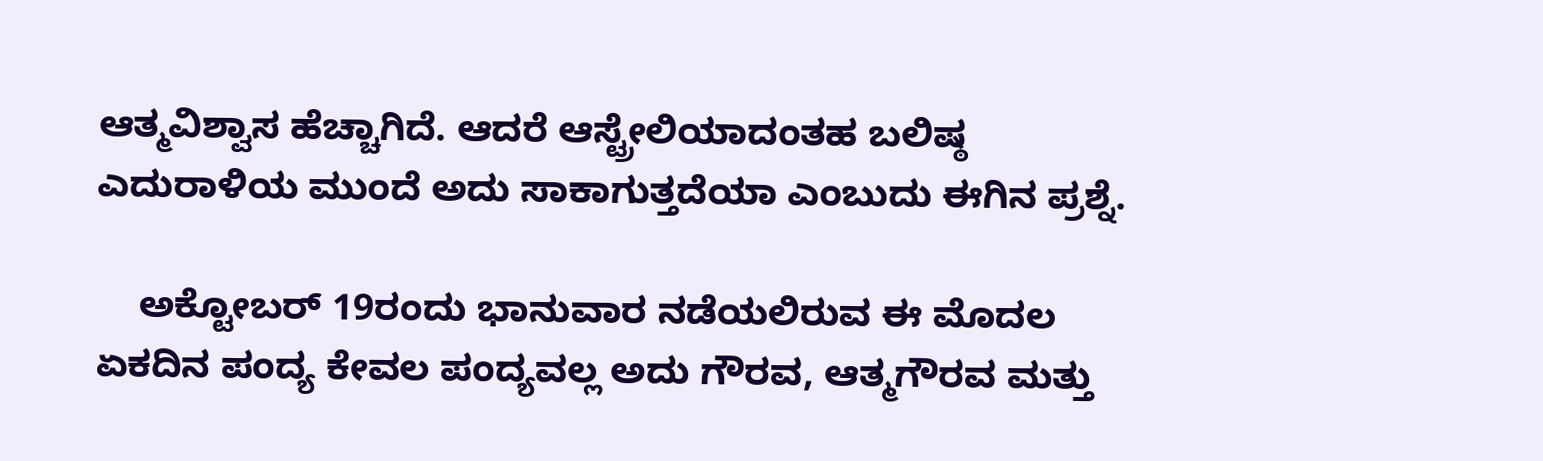ಆತ್ಮವಿಶ್ವಾಸ ಹೆಚ್ಚಾಗಿದೆ. ಆದರೆ ಆಸ್ಟ್ರೇಲಿಯಾದಂತಹ ಬಲಿಷ್ಠ ಎದುರಾಳಿಯ ಮುಂದೆ ಅದು ಸಾಕಾಗುತ್ತದೆಯಾ ಎಂಬುದು ಈಗಿನ ಪ್ರಶ್ನೆ.

    ಅಕ್ಟೋಬರ್ 19ರಂದು ಭಾನುವಾರ ನಡೆಯಲಿರುವ ಈ ಮೊದಲ ಏಕದಿನ ಪಂದ್ಯ ಕೇವಲ ಪಂದ್ಯವಲ್ಲ ಅದು ಗೌರವ, ಆತ್ಮಗೌರವ ಮತ್ತು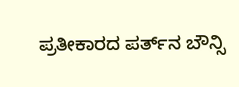ಪ್ರತೀಕಾರದ ಪರ್ತ್‌ನ ಬೌನ್ಸಿ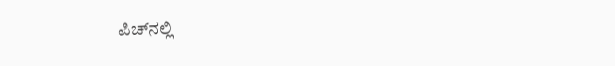ಪಿಚ್‌ನಲ್ಲಿ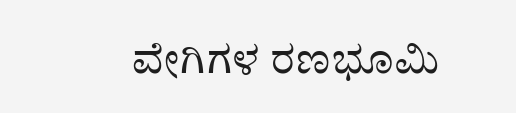ವೇಗಿಗಳ ರಣಭೂಮಿ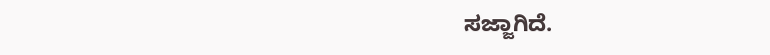ಸಜ್ಜಾಗಿದೆ.